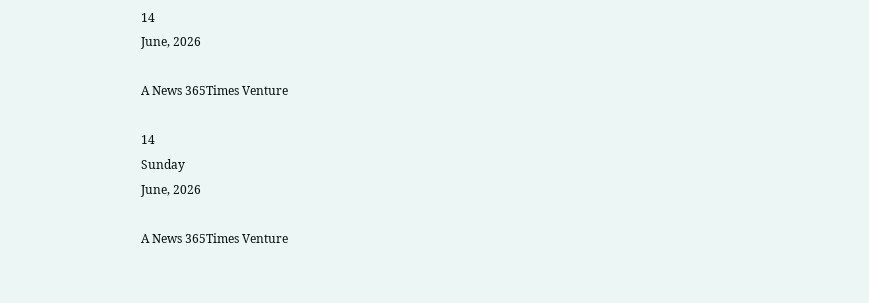14
June, 2026

A News 365Times Venture

14
Sunday
June, 2026

A News 365Times Venture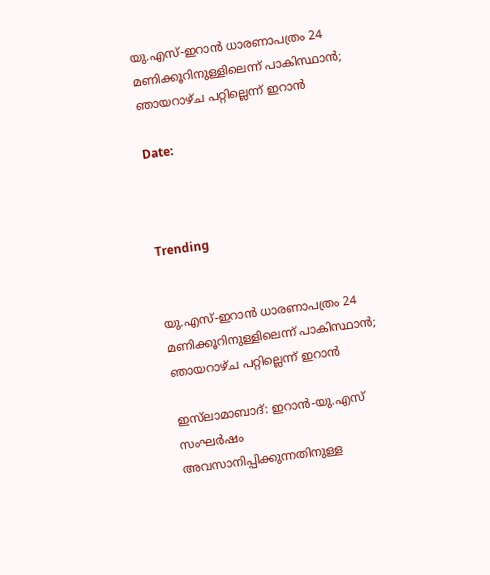യു.എസ്-ഇറാന്‍ ധാരണാപത്രം 24 മണിക്കൂറിനുള്ളിലെന്ന് പാകിസ്ഥാന്‍; ഞായറാഴ്ച പറ്റില്ലെന്ന് ഇറാന്‍

Date:



Trending


യു.എസ്-ഇറാന്‍ ധാരണാപത്രം 24 മണിക്കൂറിനുള്ളിലെന്ന് പാകിസ്ഥാന്‍; ഞായറാഴ്ച പറ്റില്ലെന്ന് ഇറാന്‍

ഇസ്‌ലാമാബാദ്: ഇറാന്‍-യു.എസ് സംഘര്‍ഷം അവസാനിപ്പിക്കുന്നതിനുള്ള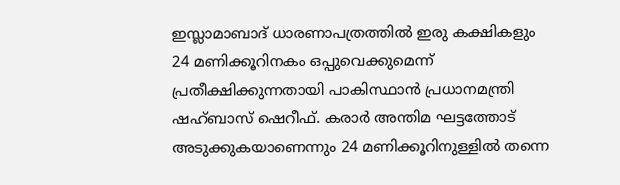ഇസ്ലാമാബാദ് ധാരണാപത്രത്തില്‍ ഇരു കക്ഷികളും 24 മണിക്കൂറിനകം ഒപ്പുവെക്കുമെന്ന് പ്രതീക്ഷിക്കുന്നതായി പാകിസ്ഥാന്‍ പ്രധാനമന്ത്രി ഷഹ്ബാസ് ഷെറീഫ്. കരാര്‍ അന്തിമ ഘട്ടത്തോട് അടുക്കുകയാണെന്നും 24 മണിക്കൂറിനുള്ളില്‍ തന്നെ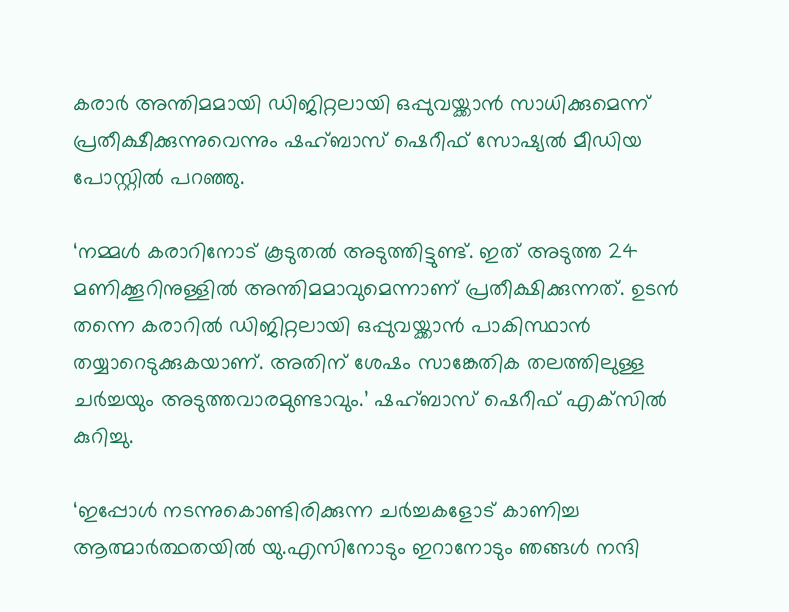കരാര്‍ അന്തിമമായി ഡിജിറ്റലായി ഒപ്പുവയ്ക്കാന്‍ സാധിക്കുമെന്ന് പ്രതീക്ഷീക്കുന്നുവെന്നും ഷഹ്ബാസ് ഷെറീഫ് സോഷ്യല്‍ മീഡിയ പോസ്റ്റില്‍ പറഞ്ഞു.

‘നമ്മള്‍ കരാറിനോട് കൂടുതല്‍ അടുത്തിട്ടുണ്ട്. ഇത് അടുത്ത 24 മണിക്കൂറിനുള്ളില്‍ അന്തിമമാവുമെന്നാണ് പ്രതീക്ഷിക്കുന്നത്. ഉടന്‍ തന്നെ കരാറില്‍ ഡിജിറ്റലായി ഒപ്പുവയ്ക്കാന്‍ പാകിസ്ഥാന്‍ തയ്യാറെടുക്കുകയാണ്. അതിന് ശേഷം സാങ്കേതിക തലത്തിലുള്ള ചര്‍ച്ചയും അടുത്തവാരമുണ്ടാവും.’ ഷഹ്ബാസ് ഷെറീഫ് എക്‌സില്‍ കുറിച്ചു.

‘ഇപ്പോള്‍ നടന്നുകൊണ്ടിരിക്കുന്ന ചര്‍ച്ചകളോട് കാണിച്ച ആത്മാര്‍ത്ഥതയില്‍ യു.എസിനോടും ഇറാനോടും ഞങ്ങള്‍ നന്ദി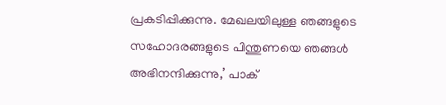പ്രകടിപ്പിക്കുന്നു. മേഖലയിലുള്ള ഞങ്ങളുടെ സഹോദരങ്ങളുടെ പിന്തുണയെ ഞങ്ങള്‍ അഭിനന്ദിക്കുന്നു,’ പാക്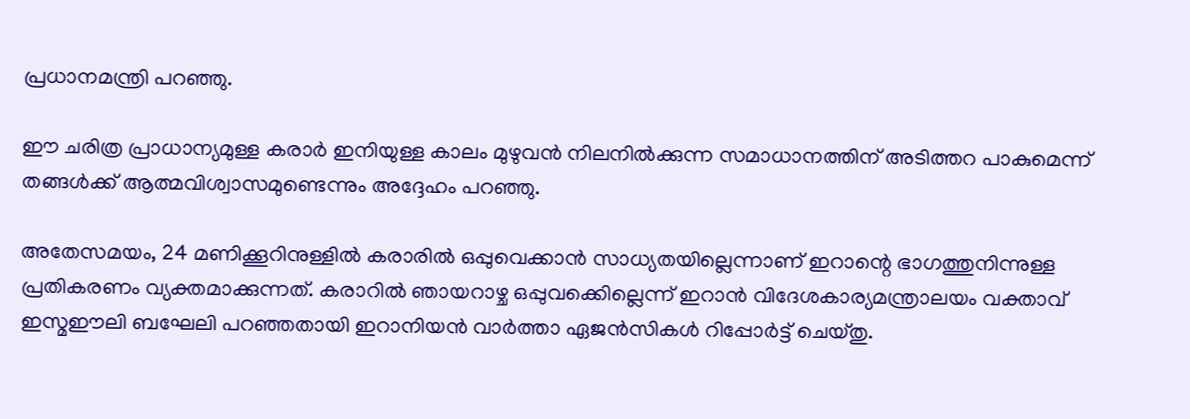പ്രധാനമന്ത്രി പറഞ്ഞു.

ഈ ചരിത്ര പ്രാധാന്യമുള്ള കരാര്‍ ഇനിയുള്ള കാലം മുഴുവന്‍ നിലനില്‍ക്കുന്ന സമാധാനത്തിന് അടിത്തറ പാകുമെന്ന് തങ്ങള്‍ക്ക് ആത്മവിശ്വാസമുണ്ടെന്നും അദ്ദേഹം പറഞ്ഞു.

അതേസമയം, 24 മണിക്കൂറിനുള്ളില്‍ കരാരില്‍ ഒപ്പുവെക്കാന്‍ സാധ്യതയില്ലെന്നാണ് ഇറാന്റെ ഭാഗത്തുനിന്നുള്ള പ്രതികരണം വ്യക്തമാക്കുന്നത്. കരാറില്‍ ഞായറാഴ്ച ഒപ്പുവക്കെില്ലെന്ന് ഇറാന്‍ വിദേശകാര്യമന്ത്രാലയം വക്താവ് ഇസ്മഈലി ബഘേലി പറഞ്ഞതായി ഇറാനിയന്‍ വാര്‍ത്താ ഏജന്‍സികള്‍ റിപ്പോര്‍ട്ട് ചെയ്തു.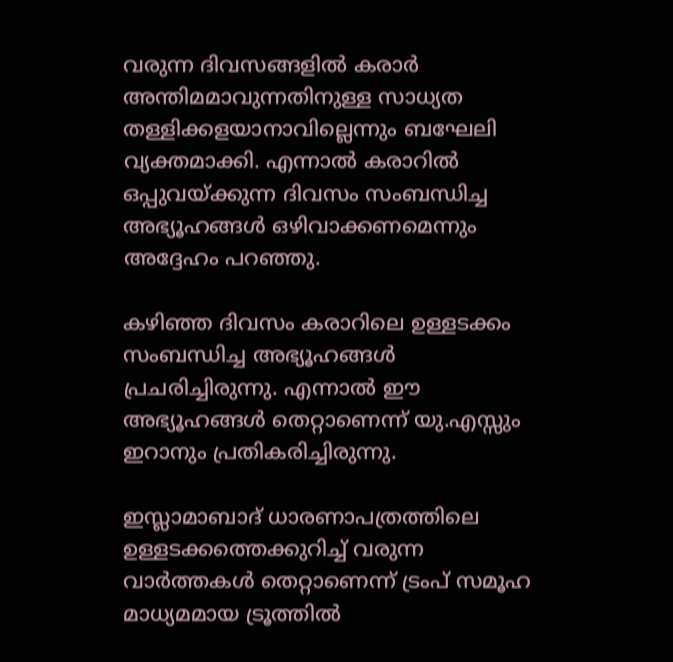വരുന്ന ദിവസങ്ങളില്‍ കരാര്‍ അന്തിമമാവുന്നതിനുള്ള സാധ്യത തള്ളിക്കളയാനാവില്ലെന്നും ബഘേലി വ്യക്തമാക്കി. എന്നാല്‍ കരാറില്‍ ഒപ്പുവയ്ക്കുന്ന ദിവസം സംബന്ധിച്ച അഭ്യൂഹങ്ങള്‍ ഒഴിവാക്കണമെന്നും അദ്ദേഹം പറഞ്ഞു.

കഴിഞ്ഞ ദിവസം കരാറിലെ ഉള്ളടക്കം സംബന്ധിച്ച അഭ്യൂഹങ്ങള്‍ പ്രചരിച്ചിരുന്നു. എന്നാല്‍ ഈ അഭ്യൂഹങ്ങള്‍ തെറ്റാണെന്ന് യു.എസ്സും ഇറാനും പ്രതികരിച്ചിരുന്നു.

ഇസ്ലാമാബാദ് ധാരണാപത്രത്തിലെ ഉള്ളടക്കത്തെക്കുറിച്ച് വരുന്ന വാര്‍ത്തകള്‍ തെറ്റാണെന്ന് ട്രംപ് സമൂഹ മാധ്യമമായ ട്രൂത്തില്‍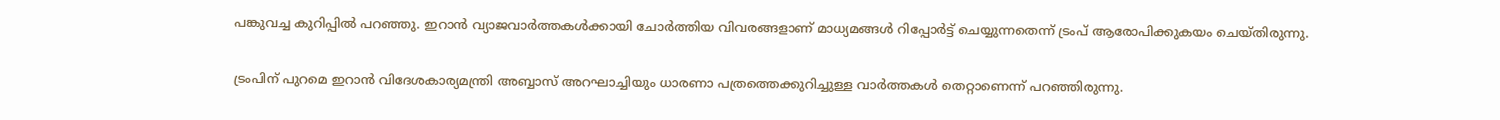പങ്കുവച്ച കുറിപ്പില്‍ പറഞ്ഞു. ഇറാന്‍ വ്യാജവാര്‍ത്തകള്‍ക്കായി ചോര്‍ത്തിയ വിവരങ്ങളാണ് മാധ്യമങ്ങള്‍ റിപ്പോര്‍ട്ട് ചെയ്യുന്നതെന്ന് ട്രംപ് ആരോപിക്കുകയം ചെയ്തിരുന്നു.

ട്രംപിന് പുറമെ ഇറാന്‍ വിദേശകാര്യമന്ത്രി അബ്ബാസ് അറഘാച്ചിയും ധാരണാ പത്രത്തെക്കുറിച്ചുള്ള വാര്‍ത്തകള്‍ തെറ്റാണെന്ന് പറഞ്ഞിരുന്നു.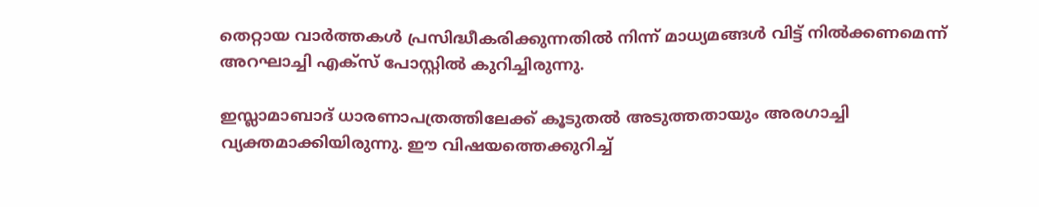തെറ്റായ വാര്‍ത്തകള്‍ പ്രസിദ്ധീകരിക്കുന്നതില്‍ നിന്ന് മാധ്യമങ്ങള്‍ വിട്ട് നില്‍ക്കണമെന്ന് അറഘാച്ചി എക്സ് പോസ്റ്റില്‍ കുറിച്ചിരുന്നു.

ഇസ്ലാമാബാദ് ധാരണാപത്രത്തിലേക്ക് കൂടുതല്‍ അടുത്തതായും അരഗാച്ചി വ്യക്തമാക്കിയിരുന്നു. ഈ വിഷയത്തെക്കുറിച്ച്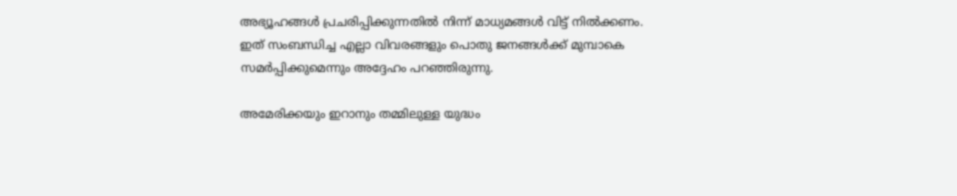അഭ്യൂഹങ്ങള്‍ പ്രചരിപ്പിക്കുന്നതില്‍ നിന്ന് മാധ്യമങ്ങള്‍ വിട്ട് നില്‍ക്കണം. ഇത് സംബന്ധിച്ച എല്ലാ വിവരങ്ങളും പൊതു ജനങ്ങള്‍ക്ക് മുമ്പാകെ സമര്‍പ്പിക്കുമെന്നും അദ്ദേഹം പറഞ്ഞിരുന്നു.

അമേരിക്കയും ഇറാനും തമ്മിലുള്ള യുദ്ധം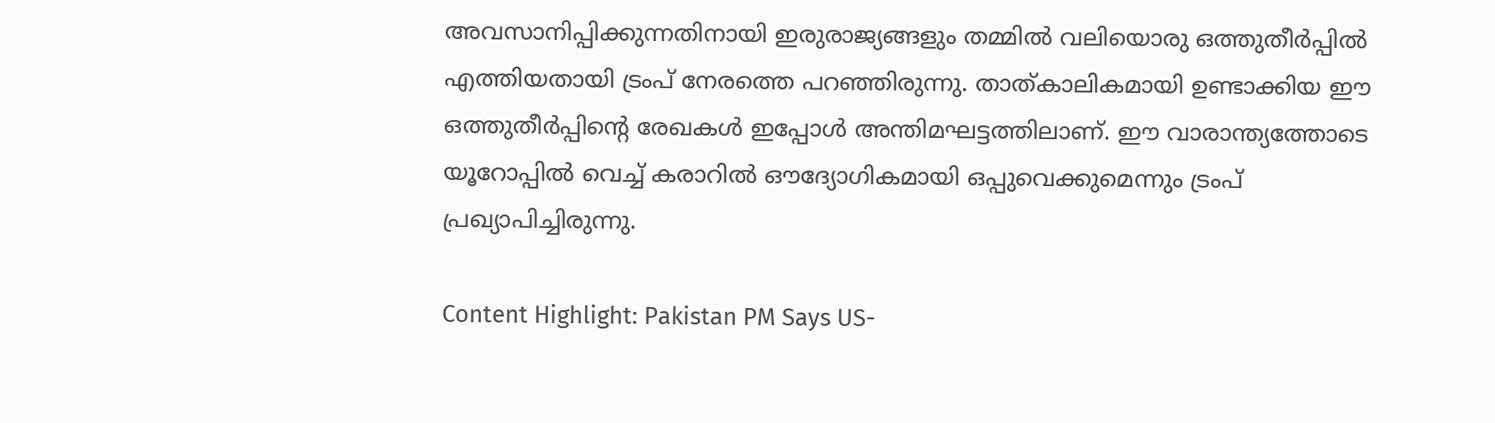അവസാനിപ്പിക്കുന്നതിനായി ഇരുരാജ്യങ്ങളും തമ്മില്‍ വലിയൊരു ഒത്തുതീര്‍പ്പില്‍ എത്തിയതായി ട്രംപ് നേരത്തെ പറഞ്ഞിരുന്നു. താത്കാലികമായി ഉണ്ടാക്കിയ ഈ ഒത്തുതീര്‍പ്പിന്റെ രേഖകള്‍ ഇപ്പോള്‍ അന്തിമഘട്ടത്തിലാണ്. ഈ വാരാന്ത്യത്തോടെ യൂറോപ്പില്‍ വെച്ച് കരാറില്‍ ഔദ്യോഗികമായി ഒപ്പുവെക്കുമെന്നും ട്രംപ് പ്രഖ്യാപിച്ചിരുന്നു.

Content Highlight: Pakistan PM Says US-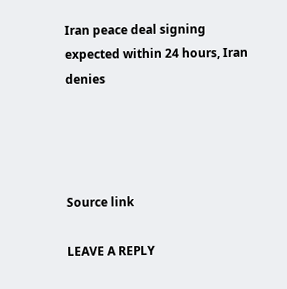Iran peace deal signing expected within 24 hours, Iran denies




Source link

LEAVE A REPLY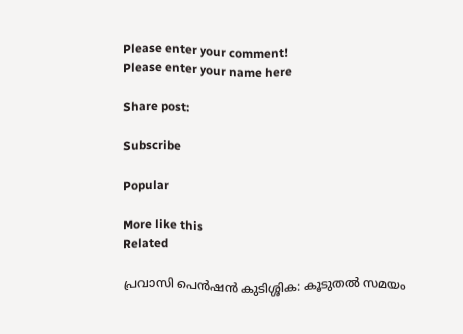Please enter your comment!
Please enter your name here

Share post:

Subscribe

Popular

More like this
Related

പ്രവാസി പെന്‍ഷന്‍ കുടിശ്ശിക: കൂടുതല്‍ സമയം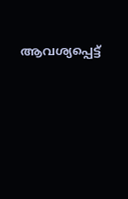ആവശ്യപ്പെട്ട്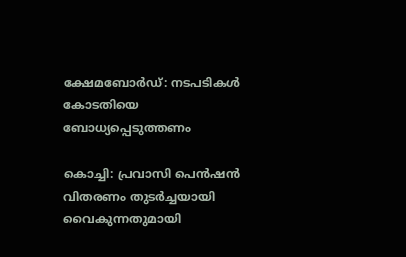ക്ഷേമബോര്‍ഡ്: നടപടികള്‍ കോടതിയെ ബോധ്യപ്പെടുത്തണം

കൊച്ചി: പ്രവാസി പെന്‍ഷന്‍ വിതരണം തുടര്‍ച്ചയായി വൈകുന്നതുമായി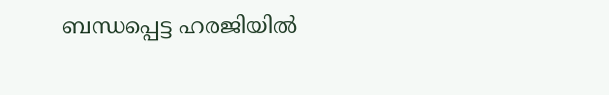ബന്ധപ്പെട്ട ഹരജിയില്‍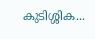കുടിശ്ശിക...